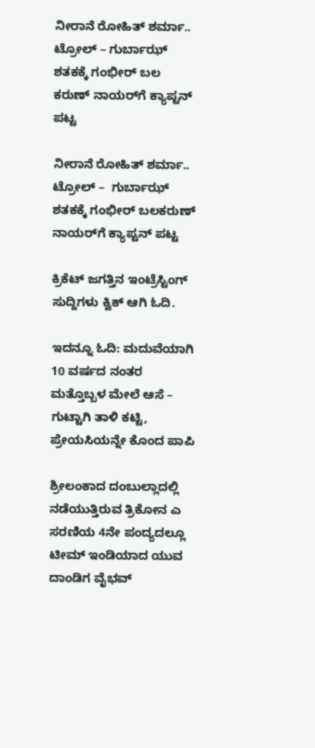ನೀರಾನೆ ರೋಹಿತ್‌ ಶರ್ಮಾ.. ಟ್ರೋಲ್ – ಗುರ್ಬಾಝ್ ಶತಕಕ್ಕೆ ಗಂಭೀರ್ ಬಲ
ಕರುಣ್ ನಾಯರ್‌ಗೆ ಕ್ಯಾಪ್ಟನ್ ಪಟ್ಟ

ನೀರಾನೆ ರೋಹಿತ್‌ ಶರ್ಮಾ.. ಟ್ರೋಲ್ –  ಗುರ್ಬಾಝ್ ಶತಕಕ್ಕೆ ಗಂಭೀರ್ ಬಲಕರುಣ್ ನಾಯರ್‌ಗೆ ಕ್ಯಾಪ್ಟನ್ ಪಟ್ಟ

ಕ್ರಿಕೆಟ್ ಜಗತ್ತಿನ ಇಂಟ್ರೆಸ್ಟಿಂಗ್ ಸುದ್ದಿಗಳು ಕ್ವಿಕ್ ಆಗಿ ಓದಿ.

ಇದನ್ನೂ ಓದಿ: ಮದುವೆಯಾಗಿ 10 ವರ್ಷದ ನಂತರ ಮತ್ತೊಬ್ಬಳ ಮೇಲೆ ಆಸೆ – ಗುಟ್ಟಾಗಿ ತಾಳಿ ಕಟ್ಟಿ, ಪ್ರೇಯಸಿಯನ್ನೇ ಕೊಂದ ಪಾಪಿ

ಶ್ರೀಲಂಕಾದ ದಂಬುಲ್ಲಾದಲ್ಲಿ ನಡೆಯುತ್ತಿರುವ ತ್ರಿಕೋನ ಎ ಸರಣಿಯ 4ನೇ ಪಂದ್ಯದಲ್ಲೂ ಟೀಮ್ ಇಂಡಿಯಾದ ಯುವ ದಾಂಡಿಗ ವೈಭವ್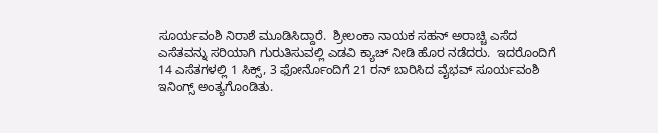ಸೂರ್ಯವಂಶಿ ನಿರಾಶೆ ಮೂಡಿಸಿದ್ದಾರೆ.  ಶ್ರೀಲಂಕಾ ನಾಯಕ ಸಹನ್ ಅರಾಚ್ಚಿ ಎಸೆದ ಎಸೆತವನ್ನು ಸರಿಯಾಗಿ ಗುರುತಿಸುವಲ್ಲಿ ಎಡವಿ ಕ್ಯಾಚ್ ನೀಡಿ ಹೊರ ನಡೆದರು.  ಇದರೊಂದಿಗೆ 14 ಎಸೆತಗಳಲ್ಲಿ 1 ಸಿಕ್ಸ್, 3 ಫೋರ್ನೊಂದಿಗೆ 21 ರನ್ ಬಾರಿಸಿದ ವೈಭವ್ ಸೂರ್ಯವಂಶಿ ಇನಿಂಗ್ಸ್ ಅಂತ್ಯಗೊಂಡಿತು.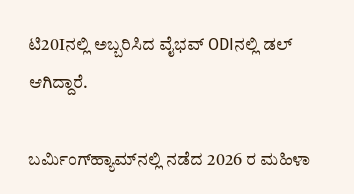ಟಿ20Iನಲ್ಲಿ ಅಬ್ಬರಿಸಿದ ವೈಭವ್ ODIನಲ್ಲಿ ಡಲ್ ಆಗಿದ್ದಾರೆ.

ಬರ್ಮಿಂಗ್‌ಹ್ಯಾಮ್‌ನಲ್ಲಿ ನಡೆದ 2026 ರ ಮಹಿಳಾ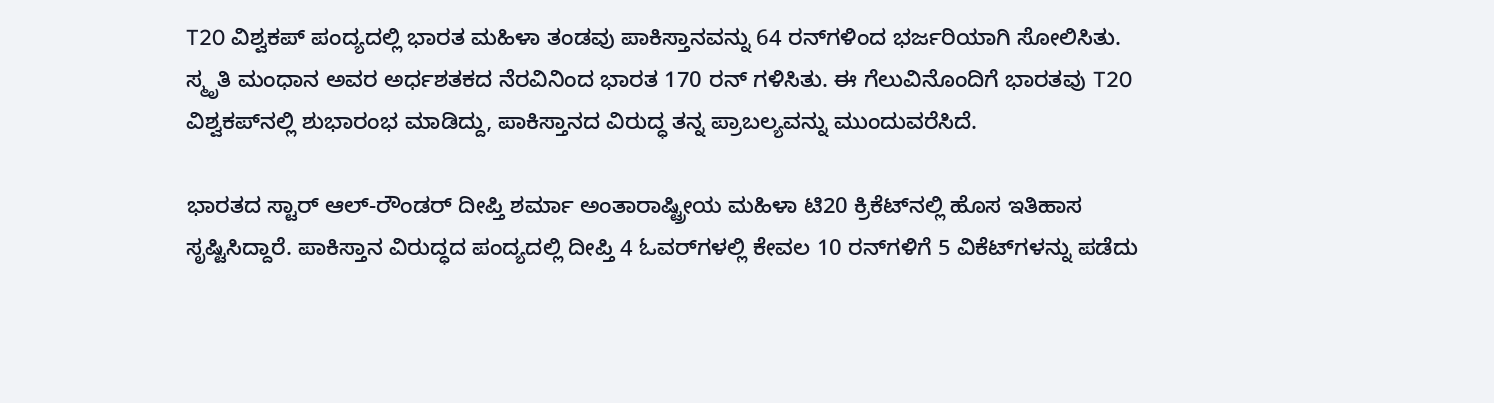T20 ವಿಶ್ವಕಪ್ ಪಂದ್ಯದಲ್ಲಿ ಭಾರತ ಮಹಿಳಾ ತಂಡವು ಪಾಕಿಸ್ತಾನವನ್ನು 64 ರನ್‌ಗಳಿಂದ ಭರ್ಜರಿಯಾಗಿ ಸೋಲಿಸಿತು. ಸ್ಮೃತಿ ಮಂಧಾನ ಅವರ ಅರ್ಧಶತಕದ ನೆರವಿನಿಂದ ಭಾರತ 170 ರನ್ ಗಳಿಸಿತು. ಈ ಗೆಲುವಿನೊಂದಿಗೆ ಭಾರತವು T20 ವಿಶ್ವಕಪ್‌ನಲ್ಲಿ ಶುಭಾರಂಭ ಮಾಡಿದ್ದು, ಪಾಕಿಸ್ತಾನದ ವಿರುದ್ಧ ತನ್ನ ಪ್ರಾಬಲ್ಯವನ್ನು ಮುಂದುವರೆಸಿದೆ.

ಭಾರತದ ಸ್ಟಾರ್ ಆಲ್-ರೌಂಡರ್ ದೀಪ್ತಿ ಶರ್ಮಾ ಅಂತಾರಾಷ್ಟ್ರೀಯ ಮಹಿಳಾ ಟಿ20 ಕ್ರಿಕೆಟ್‌ನಲ್ಲಿ ಹೊಸ ಇತಿಹಾಸ ಸೃಷ್ಟಿಸಿದ್ದಾರೆ. ಪಾಕಿಸ್ತಾನ ವಿರುದ್ಧದ ಪಂದ್ಯದಲ್ಲಿ ದೀಪ್ತಿ 4 ಓವರ್‌ಗಳಲ್ಲಿ ಕೇವಲ 10 ರನ್‌ಗಳಿಗೆ 5 ವಿಕೆಟ್‌ಗಳನ್ನು ಪಡೆದು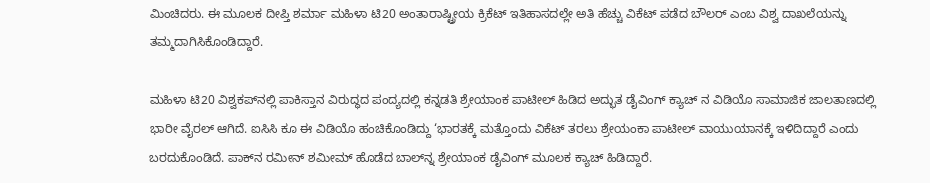ಮಿಂಚಿದರು. ಈ ಮೂಲಕ ದೀಪ್ತಿ ಶರ್ಮಾ ಮಹಿಳಾ ಟಿ20 ಅಂತಾರಾಷ್ಟ್ರೀಯ ಕ್ರಿಕೆಟ್ ಇತಿಹಾಸದಲ್ಲೇ ಅತಿ ಹೆಚ್ಚು ವಿಕೆಟ್ ಪಡೆದ ಬೌಲರ್ ಎಂಬ ವಿಶ್ವ ದಾಖಲೆಯನ್ನು ತಮ್ಮದಾಗಿಸಿಕೊಂಡಿದ್ದಾರೆ.

ಮಹಿಳಾ ಟಿ20 ವಿಶ್ವಕಪ್‌ನಲ್ಲಿ ಪಾಕಿಸ್ತಾನ ವಿರುದ್ಧದ ಪಂದ್ಯದಲ್ಲಿ ಕನ್ನಡತಿ ಶ್ರೇಯಾಂಕ ಪಾಟೀಲ್ ಹಿಡಿದ ಅದ್ಭುತ ಡೈವಿಂಗ್ ಕ್ಯಾಚ್ ನ ವಿಡಿಯೊ ಸಾಮಾಜಿಕ ಜಾಲತಾಣದಲ್ಲಿ ಭಾರೀ ವೈರಲ್‌ ಆಗಿದೆ. ಐಸಿಸಿ ಕೂ ಈ ವಿಡಿಯೊ ಹಂಚಿಕೊಂಡಿದ್ದು ‘ಭಾರತಕ್ಕೆ ಮತ್ತೊಂದು ವಿಕೆಟ್‌ ತರಲು ಶ್ರೇಯಂಕಾ ಪಾಟೀಲ್ ವಾಯುಯಾನಕ್ಕೆ ಇಳಿದಿದ್ದಾರೆ ಎಂದು ಬರದುಕೊಂಡಿದೆ. ಪಾಕ್‌ನ ರಮೀನ್ ಶಮೀಮ್ ಹೊಡೆದ ಬಾಲ್‌ನ್ನ ಶ್ರೇಯಾಂಕ ಡೈವಿಂಗ್‌ ಮೂಲಕ ಕ್ಯಾಚ್ ಹಿಡಿದ್ದಾರೆ.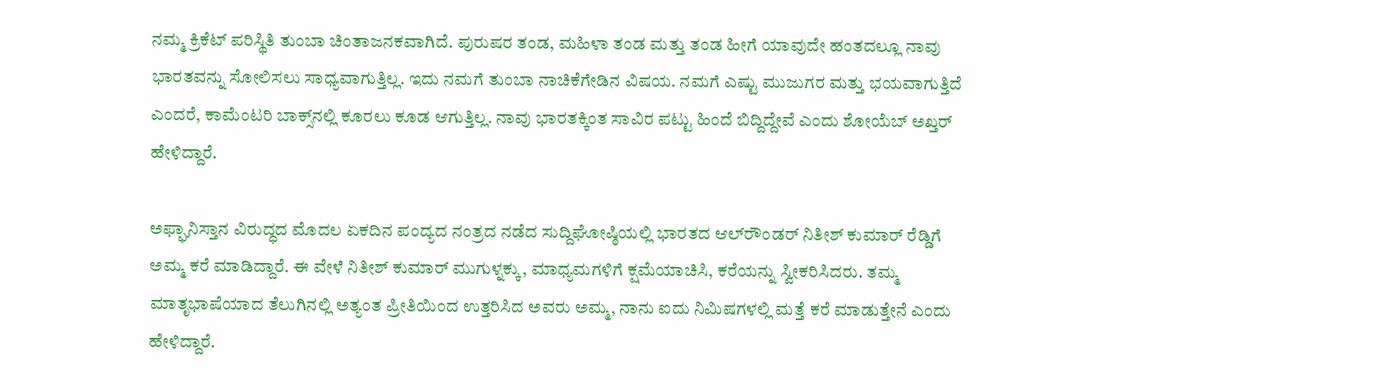ನಮ್ಮ ಕ್ರಿಕೆಟ್ ಪರಿಸ್ಥಿತಿ ತುಂಬಾ ಚಿಂತಾಜನಕವಾಗಿದೆ. ಪುರುಷರ ತಂಡ, ಮಹಿಳಾ ತಂಡ ಮತ್ತು ತಂಡ ಹೀಗೆ ಯಾವುದೇ ಹಂತದಲ್ಲೂ ನಾವು ಭಾರತವನ್ನು ಸೋಲಿಸಲು ಸಾಧ್ಯವಾಗುತ್ತಿಲ್ಲ. ಇದು ನಮಗೆ ತುಂಬಾ ನಾಚಿಕೆಗೇಡಿನ ವಿಷಯ. ನಮಗೆ ಎಷ್ಟು ಮುಜುಗರ ಮತ್ತು ಭಯವಾಗುತ್ತಿದೆ ಎಂದರೆ, ಕಾಮೆಂಟರಿ ಬಾಕ್ಸ್‌ನಲ್ಲಿ ಕೂರಲು ಕೂಡ ಆಗುತ್ತಿಲ್ಲ. ನಾವು ಭಾರತಕ್ಕಿಂತ ಸಾವಿರ ಪಟ್ಟು ಹಿಂದೆ ಬಿದ್ದಿದ್ದೇವೆ ಎಂದು ಶೋಯೆಬ್ ಅಖ್ತರ್ ಹೇಳಿದ್ದಾರೆ.

ಅಫ್ಘಾನಿಸ್ತಾನ ವಿರುದ್ಧದ ಮೊದಲ ಏಕದಿನ ಪಂದ್ಯದ ನಂತ್ರದ ನಡೆದ ಸುದ್ದಿಘೋಷ್ಠಿಯಲ್ಲಿ ಭಾರತದ ಆಲ್‌ರೌಂಡರ್ ನಿತೀಶ್ ಕುಮಾರ್ ರೆಡ್ಡಿಗೆ ಅಮ್ಮ ಕರೆ ಮಾಡಿದ್ದಾರೆ. ಈ ವೇಳೆ ನಿತೀಶ್ ಕುಮಾರ್ ಮುಗುಳ್ನಕ್ಕು, ಮಾಧ್ಯಮಗಳಿಗೆ ಕ್ಷಮೆಯಾಚಿಸಿ, ಕರೆಯನ್ನು ಸ್ವೀಕರಿಸಿದರು. ತಮ್ಮ ಮಾತೃಭಾಷೆಯಾದ ತೆಲುಗಿನಲ್ಲಿ ಅತ್ಯಂತ ಪ್ರೀತಿಯಿಂದ ಉತ್ತರಿಸಿದ ಅವರು ಅಮ್ಮ, ನಾನು ಐದು ನಿಮಿಷಗಳಲ್ಲಿ ಮತ್ತೆ ಕರೆ ಮಾಡುತ್ತೇನೆ ಎಂದು ಹೇಳಿದ್ದಾರೆ.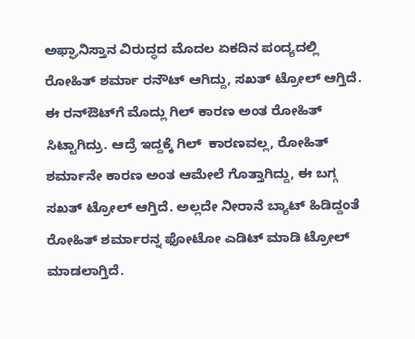ಅಫ್ಘಾನಿಸ್ತಾನ ವಿರುದ್ಧದ ಮೊದಲ ಏಕದಿನ ಪಂದ್ಯದಲ್ಲಿ ರೋಹಿತ್ ಶರ್ಮಾ ರನೌಟ್ ಆಗಿದ್ದು, ಸಖತ್ ಟ್ರೋಲ್ ಆಗ್ತಿದೆ. ಈ ರನ್‌ಔಟ್‌ಗೆ ಮೊದ್ಲು ಗಿಲ್ ಕಾರಣ ಅಂತ ರೋಹಿತ್ ಸಿಟ್ಟಾಗಿದ್ರು. ಆದ್ರೆ ಇದ್ದಕ್ಕೆ ಗಿಲ್  ಕಾರಣವಲ್ಲ, ರೋಹಿತ್ ಶರ್ಮಾನೇ ಕಾರಣ ಅಂತ ಆಮೇಲೆ ಗೊತ್ತಾಗಿದ್ದು, ಈ ಬಗ್ಗ ಸಖತ್ ಟ್ರೋಲ್ ಆಗ್ತಿದೆ. ಅಲ್ಲದೇ ನೀರಾನೆ ಬ್ಯಾಟ್ ಹಿಡಿದ್ದಂತೆ ರೋಹಿತ್ ಶರ್ಮಾರನ್ನ ಫೋಟೋ ಎಡಿಟ್ ಮಾಡಿ ಟ್ರೋಲ್ ಮಾಡಲಾಗ್ತಿದೆ.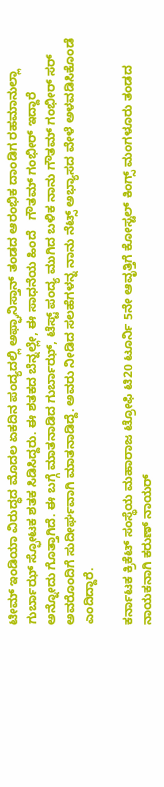ಟೀಮ್ ಇಂಡಿಯಾ ವಿರುದ್ಧದ ಮೊದಲ ಏಕದಿನ ಪಂದ್ಯದಲ್ಲಿ ಅಫ್ಘಾನಿಸ್ತಾನ್ ತಂಡದ ಆರಂಭಿಕ ದಾಂಡಿಗ ರಹಮಾನುಲ್ಲಾ ಗುರ್ಬಾಝ್ ಸ್ಫೋಟಕ ಶತಕ ಸಿಡಿಸಿದ್ದರು. ಈ ಶತಕದ ಬೆನ್ನಲ್ಲೇ, ಈ ಸಾಧನೆಯ ಹಿಂದೆ   ಗೌತಮ್ ಗಂಭೀರ್ ಇದ್ದಾರೆ ಅನ್ನೋದು ಗೊತ್ತಾಗಿದೆ. ಈ ಬಗ್ಗೆ ಮಾತನಾಡಿದ ಗುರ್ಬಾಝ್, ಟೆಸ್ಟ್ ಪಂದ್ಯ ಮುಗಿದ ಬಳಿಕ ನಾನು ಗೌತಮ್ ಗಂಭೀರ್ ಸರ್ ಅವರೊಂದಿಗೆ ಸುದೀರ್ಘವಾಗಿ ಮಾತನಾಡಿದ್ದೆ. ಅವರು ನೀಡಿದ ಸಲಹೆಗಳನ್ನ ನಾನು ನೆಟ್ಸ್ ಅಭ್ಯಾಸದ ವೇಳೆ ಅಳವಡಿಸಿಕೊಂಡೆ ಎಂದಿದ್ದಾರೆ.

ಕರ್ನಾಟಕ ಕ್ರಿಕೆಟ್ ಸಂಸ್ಥೆಯ ಮಹಾರಾಜ ಟ್ರೋಫಿ ಟಿ20 ಟೂರ್ನಿ 5ನೇ ಆವೃತ್ತಿಗೆ ಕೋಸ್ಟಲ್ ಕಿಂಗ್ಸ್ ಮಂಗಳೂರು ತಂಡದ ನಾಯಕನಾಗಿ ಕರುಣ್ ನಾಯರ್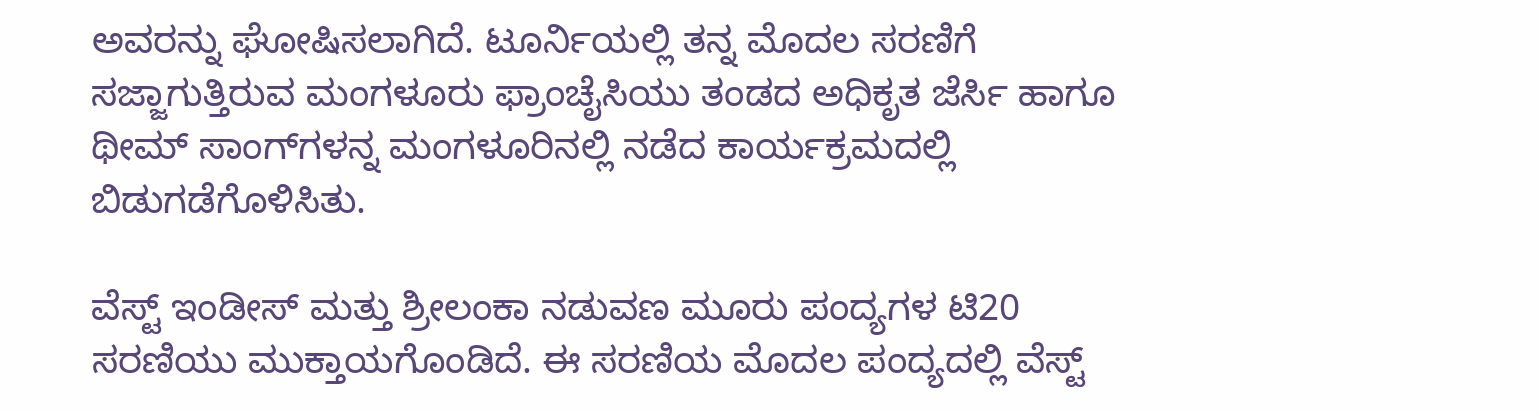ಅವರನ್ನು ಘೋಷಿಸಲಾಗಿದೆ. ಟೂರ್ನಿಯಲ್ಲಿ ತನ್ನ ಮೊದಲ ಸರಣಿಗೆ ಸಜ್ಜಾಗುತ್ತಿರುವ ಮಂಗಳೂರು ಫ್ರಾಂಚೈಸಿಯು ತಂಡದ ಅಧಿಕೃತ ಜೆರ್ಸಿ ಹಾಗೂ ಥೀಮ್ ಸಾಂಗ್‌ಗಳನ್ನ ಮಂಗಳೂರಿನಲ್ಲಿ ನಡೆದ ಕಾರ್ಯಕ್ರಮದಲ್ಲಿ ಬಿಡುಗಡೆಗೊಳಿಸಿತು.

ವೆಸ್ಟ್ ಇಂಡೀಸ್ ಮತ್ತು ಶ್ರೀಲಂಕಾ ನಡುವಣ ಮೂರು ಪಂದ್ಯಗಳ ಟಿ20 ಸರಣಿಯು ಮುಕ್ತಾಯಗೊಂಡಿದೆ. ಈ ಸರಣಿಯ ಮೊದಲ ಪಂದ್ಯದಲ್ಲಿ ವೆಸ್ಟ್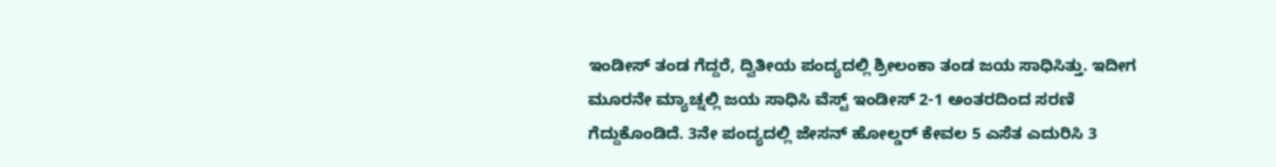ಇಂಡೀಸ್ ತಂಡ ಗೆದ್ದರೆ, ದ್ವಿತೀಯ ಪಂದ್ಯದಲ್ಲಿ ಶ್ರೀಲಂಕಾ ತಂಡ ಜಯ ಸಾಧಿಸಿತ್ತು. ಇದೀಗ ಮೂರನೇ ಮ್ಯಾಚ್ನಲ್ಲಿ ಜಯ ಸಾಧಿಸಿ ವೆಸ್ಟ್ ಇಂಡೀಸ್ 2-1 ಅಂತರದಿಂದ ಸರಣಿ ಗೆದ್ದುಕೊಂಡಿದೆ. 3ನೇ ಪಂದ್ಯದಲ್ಲಿ ಜೇಸನ್ ಹೋಲ್ಡರ್ ಕೇವಲ 5 ಎಸೆತ ಎದುರಿಸಿ 3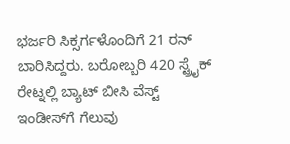ಭರ್ಜರಿ ಸಿಕ್ಸರ್ಗಳೊಂದಿಗೆ 21 ರನ್ ಬಾರಿಸಿದ್ದರು. ಬರೋಬ್ಬರಿ 420 ಸ್ಟ್ರೈಕ್ ರೇಟ್ನಲ್ಲಿ ಬ್ಯಾಟ್ ಬೀಸಿ ವೆಸ್ಟ್ ಇಂಡೀಸ್‌ಗೆ ಗೆಲುವು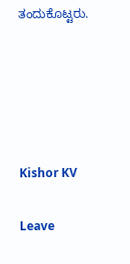ತಂದುಕೊಟ್ಟರು.





Kishor KV

Leave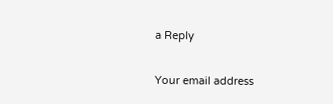a Reply

Your email address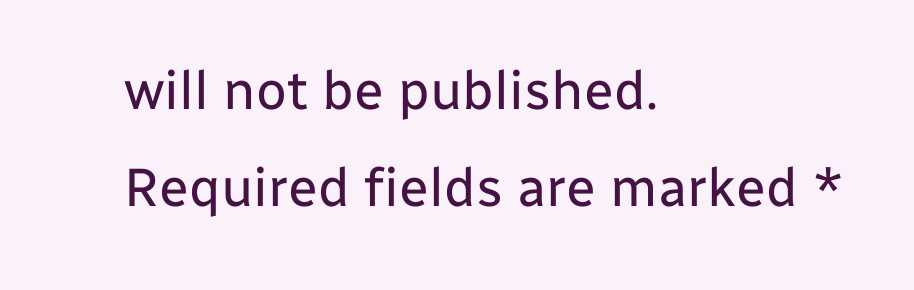will not be published. Required fields are marked *